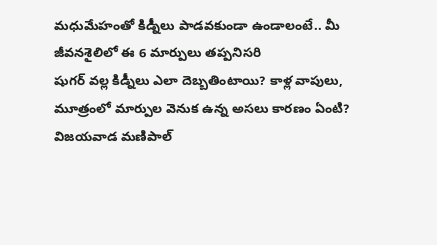మధుమేహంతో కిడ్నీలు పాడవకుండా ఉండాలంటే.. మీ జీవనశైలిలో ఈ 6 మార్పులు తప్పనిసరి
షుగర్ వల్ల కిడ్నీలు ఎలా దెబ్బతింటాయి? కాళ్ల వాపులు, మూత్రంలో మార్పుల వెనుక ఉన్న అసలు కారణం ఏంటి? విజయవాడ మణిపాల్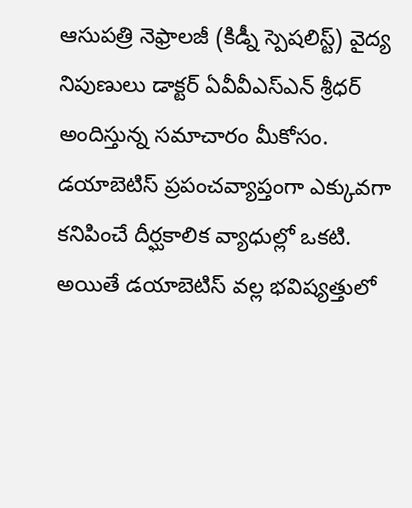ఆసుపత్రి నెఫ్రాలజీ (కిడ్నీ స్పెషలిస్ట్) వైద్య నిపుణులు డాక్టర్ ఏవీవీఎస్ఎన్ శ్రీధర్ అందిస్తున్న సమాచారం మీకోసం.
డయాబెటిస్ ప్రపంచవ్యాప్తంగా ఎక్కువగా కనిపించే దీర్ఘకాలిక వ్యాధుల్లో ఒకటి. అయితే డయాబెటిస్ వల్ల భవిష్యత్తులో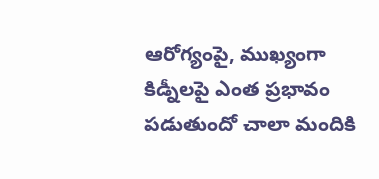ఆరోగ్యంపై, ముఖ్యంగా కిడ్నీలపై ఎంత ప్రభావం పడుతుందో చాలా మందికి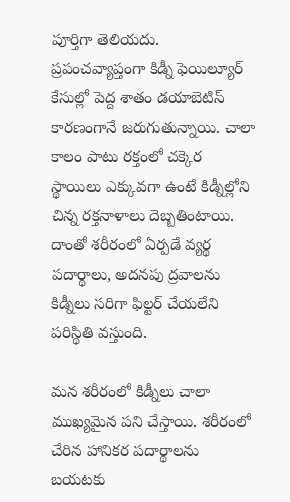పూర్తిగా తెలియదు. ప్రపంచవ్యాప్తంగా కిడ్నీ ఫెయిల్యూర్ కేసుల్లో పెద్ద శాతం డయాబెటిస్ కారణంగానే జరుగుతున్నాయి. చాలా కాలం పాటు రక్తంలో చక్కెర స్థాయిలు ఎక్కువగా ఉంటే కిడ్నీల్లోని చిన్న రక్తనాళాలు దెబ్బతింటాయి. దాంతో శరీరంలో ఏర్పడే వ్యర్థ పదార్థాలు, అదనపు ద్రవాలను కిడ్నీలు సరిగా ఫిల్టర్ చేయలేని పరిస్థితి వస్తుంది.

మన శరీరంలో కిడ్నీలు చాలా ముఖ్యమైన పని చేస్తాయి. శరీరంలో చేరిన హానికర పదార్థాలను బయటకు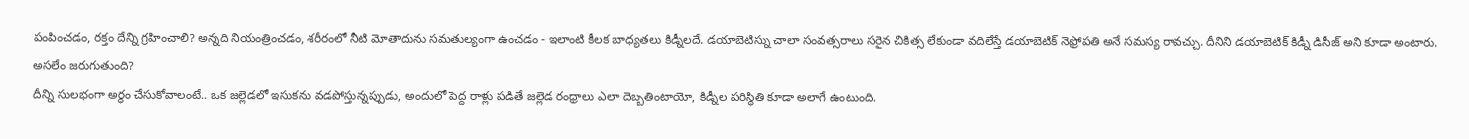పంపించడం, రక్తం దేన్ని గ్రహించాలి? అన్నది నియంత్రించడం, శరీరంలో నీటి మోతాదును సమతుల్యంగా ఉంచడం - ఇలాంటి కీలక బాధ్యతలు కిడ్నీలదే. డయాబెటిస్ను చాలా సంవత్సరాలు సరైన చికిత్స లేకుండా వదిలేస్తే డయాబెటిక్ నెఫ్రోపతి అనే సమస్య రావచ్చు. దీనిని డయాబెటిక్ కిడ్నీ డిసీజ్ అని కూడా అంటారు.
అసలేం జరుగుతుంది?
దీన్ని సులభంగా అర్థం చేసుకోవాలంటే.. ఒక జల్లెడలో ఇసుకను వడపోస్తున్నప్పుడు, అందులో పెద్ద రాళ్లు పడితే జల్లెడ రంధ్రాలు ఎలా దెబ్బతింటాయో, కిడ్నీల పరిస్థితి కూడా అలాగే ఉంటుంది.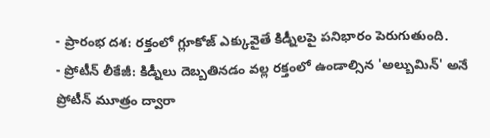- ప్రారంభ దశ: రక్తంలో గ్లూకోజ్ ఎక్కువైతే కిడ్నీలపై పనిభారం పెరుగుతుంది.
- ప్రోటీన్ లీకేజీ: కిడ్నీలు దెబ్బతినడం వల్ల రక్తంలో ఉండాల్సిన 'అల్బుమిన్' అనే ప్రోటీన్ మూత్రం ద్వారా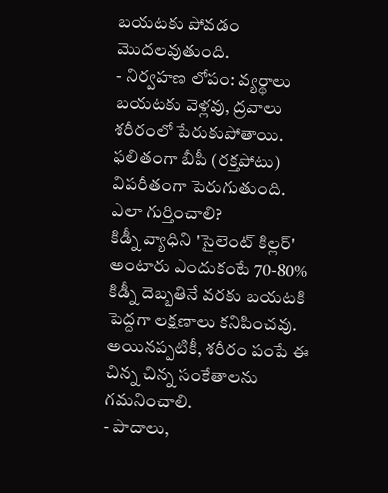బయటకు పోవడం మొదలవుతుంది.
- నిర్వహణ లోపం: వ్యర్థాలు బయటకు వెళ్లవు, ద్రవాలు శరీరంలో పేరుకుపోతాయి. ఫలితంగా బీపీ (రక్తపోటు) విపరీతంగా పెరుగుతుంది.
ఎలా గుర్తించాలి?
కిడ్నీ వ్యాధిని 'సైలెంట్ కిల్లర్' అంటారు ఎందుకంటే 70-80% కిడ్నీ దెబ్బతినే వరకు బయటకి పెద్దగా లక్షణాలు కనిపించవు. అయినప్పటికీ, శరీరం పంపే ఈ చిన్న చిన్న సంకేతాలను గమనించాలి.
- పాదాలు,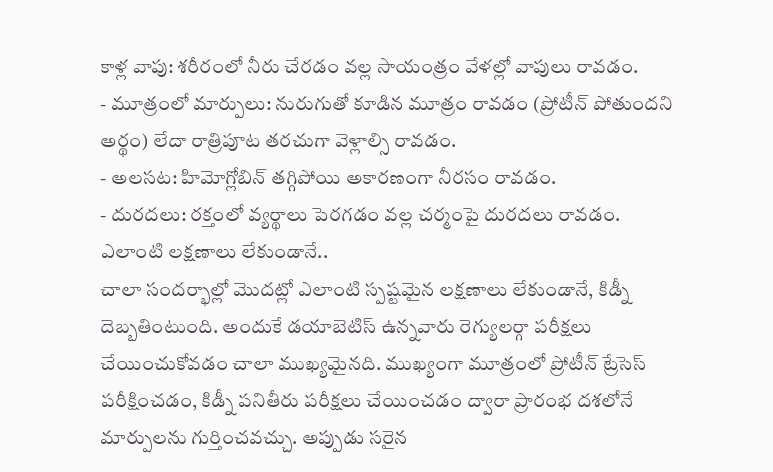కాళ్ల వాపు: శరీరంలో నీరు చేరడం వల్ల సాయంత్రం వేళల్లో వాపులు రావడం.
- మూత్రంలో మార్పులు: నురుగుతో కూడిన మూత్రం రావడం (ప్రోటీన్ పోతుందని అర్థం) లేదా రాత్రిపూట తరచుగా వెళ్లాల్సి రావడం.
- అలసట: హిమోగ్లోబిన్ తగ్గిపోయి అకారణంగా నీరసం రావడం.
- దురదలు: రక్తంలో వ్యర్థాలు పెరగడం వల్ల చర్మంపై దురదలు రావడం.
ఎలాంటి లక్షణాలు లేకుండానే..
చాలా సందర్భాల్లో మొదట్లో ఎలాంటి స్పష్టమైన లక్షణాలు లేకుండానే, కిడ్నీ దెబ్బతింటుంది. అందుకే డయాబెటిస్ ఉన్నవారు రెగ్యులర్గా పరీక్షలు చేయించుకోవడం చాలా ముఖ్యమైనది. ముఖ్యంగా మూత్రంలో ప్రోటీన్ ట్రేసెస్ పరీక్షించడం, కిడ్నీ పనితీరు పరీక్షలు చేయించడం ద్వారా ప్రారంభ దశలోనే మార్పులను గుర్తించవచ్చు. అప్పుడు సరైన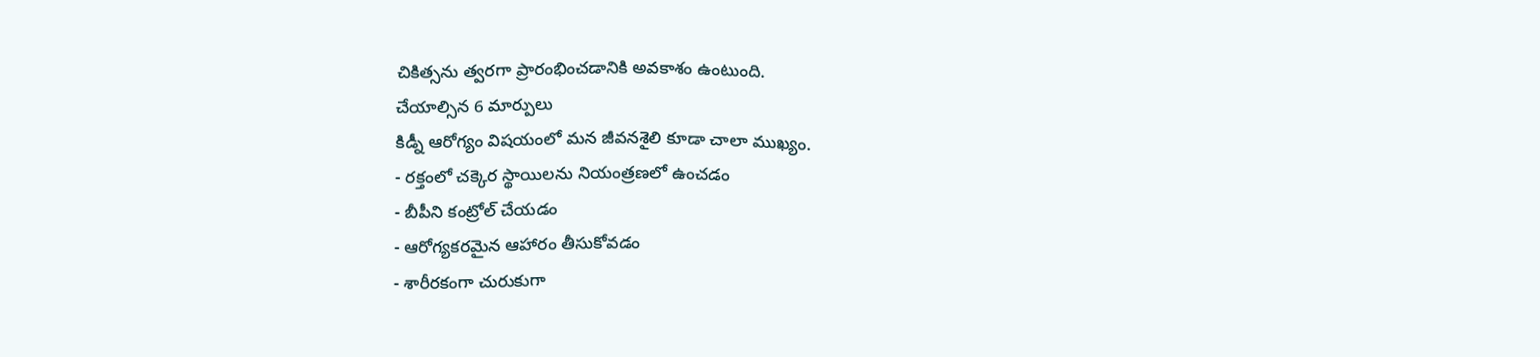చికిత్సను త్వరగా ప్రారంభించడానికి అవకాశం ఉంటుంది.
చేయాల్సిన 6 మార్పులు
కిడ్నీ ఆరోగ్యం విషయంలో మన జీవనశైలి కూడా చాలా ముఖ్యం.
- రక్తంలో చక్కెర స్థాయిలను నియంత్రణలో ఉంచడం
- బీపీని కంట్రోల్ చేయడం
- ఆరోగ్యకరమైన ఆహారం తీసుకోవడం
- శారీరకంగా చురుకుగా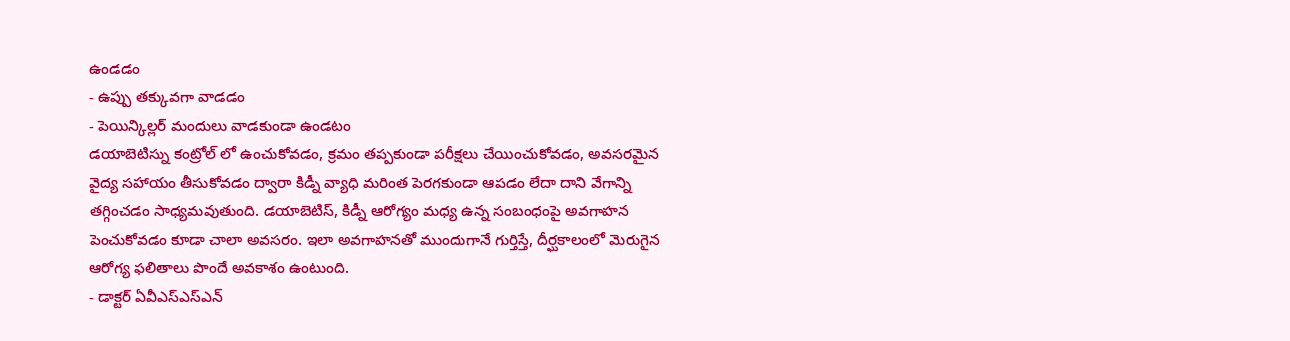ఉండడం
- ఉప్పు తక్కువగా వాడడం
- పెయిన్కిల్లర్ మందులు వాడకుండా ఉండటం
డయాబెటిస్ను కంట్రోల్ లో ఉంచుకోవడం, క్రమం తప్పకుండా పరీక్షలు చేయించుకోవడం, అవసరమైన వైద్య సహాయం తీసుకోవడం ద్వారా కిడ్నీ వ్యాధి మరింత పెరగకుండా ఆపడం లేదా దాని వేగాన్ని తగ్గించడం సాధ్యమవుతుంది. డయాబెటిస్, కిడ్నీ ఆరోగ్యం మధ్య ఉన్న సంబంధంపై అవగాహన పెంచుకోవడం కూడా చాలా అవసరం. ఇలా అవగాహనతో ముందుగానే గుర్తిస్తే, దీర్ఘకాలంలో మెరుగైన ఆరోగ్య ఫలితాలు పొందే అవకాశం ఉంటుంది.
- డాక్టర్ ఏవీఎస్ఎస్ఎన్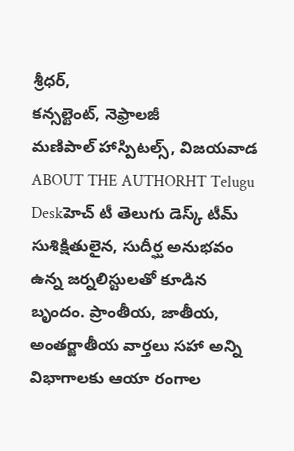శ్రీధర్,
కన్సల్టెంట్, నెఫ్రాలజీ
మణిపాల్ హాస్పిటల్స్, విజయవాడ
ABOUT THE AUTHORHT Telugu Deskహెచ్ టీ తెలుగు డెస్క్ టీమ్ సుశిక్షితులైన, సుదీర్ఘ అనుభవం ఉన్న జర్నలిస్టులతో కూడిన బృందం. ప్రాంతీయ, జాతీయ, అంతర్జాతీయ వార్తలు సహా అన్ని విభాగాలకు ఆయా రంగాల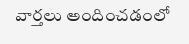వార్తలు అందించడంలో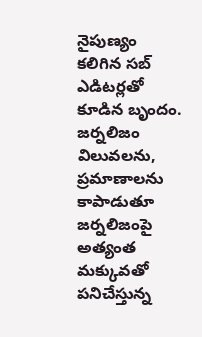నైపుణ్యం కలిగిన సబ్ ఎడిటర్లతో కూడిన బృందం. జర్నలిజం విలువలను, ప్రమాణాలను కాపాడుతూ జర్నలిజంపై అత్యంత మక్కువతో పనిచేస్తున్న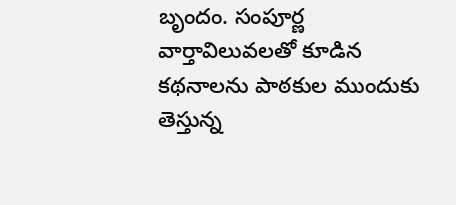బృందం. సంపూర్ణ వార్తావిలువలతో కూడిన కథనాలను పాఠకుల ముందుకు తెస్తున్న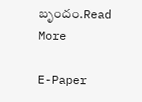బృందం.Read More

E-Paper